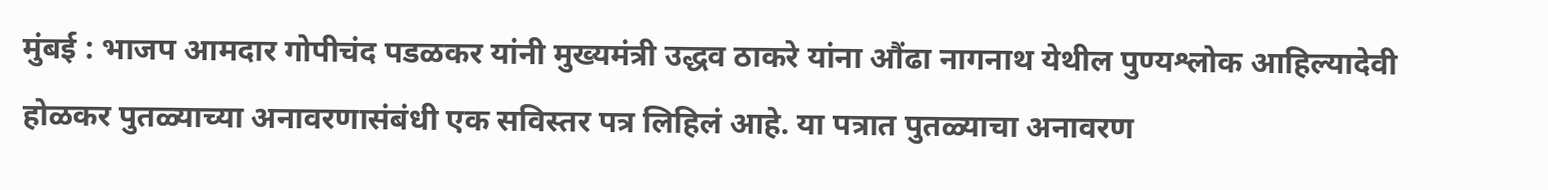मुंबई : भाजप आमदार गोपीचंद पडळकर यांनी मुख्यमंत्री उद्धव ठाकरे यांना औंढा नागनाथ येथील पुण्यश्लोक आहिल्यादेवी होळकर पुतळ्याच्या अनावरणासंबंधी एक सविस्तर पत्र लिहिलं आहे. या पत्रात पुतळ्याचा अनावरण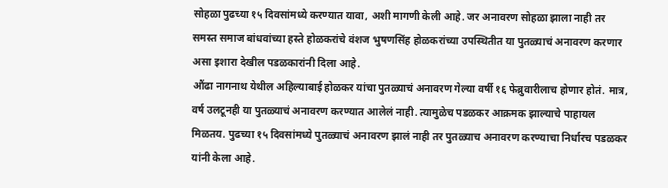सोहळा पुढच्या १५ दिवसांमध्ये करण्यात यावा, अशी मागणी केली आहे. जर अनावरण सोहळा झाला नाही तर समस्त समाज बांधवांच्या हस्ते होळकरांचे वंशज भुषणसिंह होळकरांच्या उपस्थितीत या पुतळ्याचं अनावरण करणार असा इशारा देखील पडळकारांनी दिला आहे.
औंढा नागनाथ येथील अहिल्याबाई होळकर यांचा पुतळ्याचं अनावरण गेल्या वर्षी १६ फेब्रुवारीलाच होणार होतं. मात्र, वर्ष उलटूनही या पुतळ्याचं अनावरण करण्यात आलेलं नाही. त्यामुळेच पडळकर आक्रमक झाल्याचे पाहायल मिळतय. पुढच्या १५ दिवसांमध्ये पुतळ्याचं अनावरण झालं नाही तर पुतळ्याच अनावरण करण्याचा निर्धारच पडळकर यांनी केला आहे.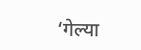‘गेल्या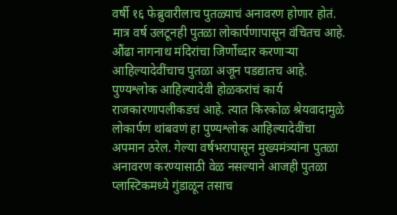वर्षी १६ फेब्रुवारीलाच पुतळ्याचं अनावरण होणार होतं. मात्र वर्ष उलटूनही पुतळा लोकार्पणापासून वंचितच आहे. औंढा नागनाथ मंदिरांचा जिर्णोध्दार करणाऱ्या आहिल्यादेवींचाच पुतळा अजून पडद्यातच आहे. पुण्यश्लोक आहिल्यादेवी होळकरांचं कार्य राजकारणापलीकडचं आहे. त्यात किरकोळ श्रेयवादामुळे लोकार्पण थांबवणं हा पुण्यश्लोक आहिल्यादेवींचा अपमान ठरेल. गेल्या वर्षभरापासून मुख्यमंत्र्यांना पुतळा अनावरण करण्यासाठी वेळ नसल्याने आजही पुतळा प्लास्टिकमध्ये गुंडाळून तसाच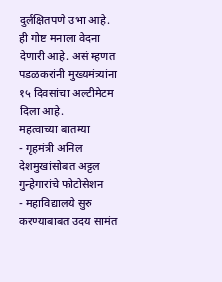दुर्लक्षितपणे उभा आहे. ही गोष्ट मनाला वेदना देणारी आहे. असं म्हणत पडळकरांनी मुख्यमंत्र्यांना १५ दिवसांचा अल्टीमेटम दिला आहे.
महत्वाच्या बातम्या
- गृहमंत्री अनिल देशमुखांसोबत अट्टल गुन्हेगारांचे फोटोसेशन
- महाविद्यालये सुरु करण्याबाबत उदय सामंत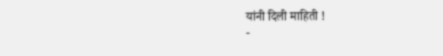यांनी दिली माहिती !
-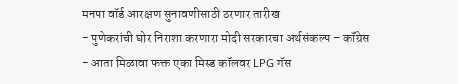मनपा वॉर्ड आरक्षण सुनावणीसाठी ठरणार तारीख
- पुणेकरांची घोर निराशा करणारा मोदी सरकारचा अर्थसंकल्प – कॉंग्रेस
- आता मिळावा फक्त एका मिस्ड कॉलवर LPG गॅस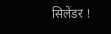सिलेंडर !